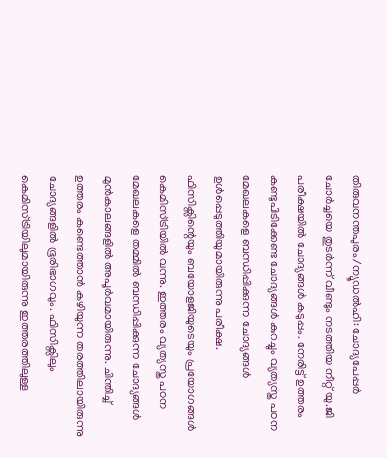തിരുവനന്തപുരം/ന്യൂഡൽഹി: ചോദ്യപേപ്പർ ചോർച്ചയെ തുടർന്ന് വീണ്ടും നടത്തിയ നീറ്റ് യു.ജി പരീക്ഷയിൽ ചോദ്യങ്ങൾ കടുപ്പം. നേരിട്ട് ഉത്തരം കണ്ടുപിടിക്കേണ്ട ചോദ്യങ്ങൾ കുറച്ചും വ്യത്യസ്ത പഠന മേഖലകളെ ബന്ധിപ്പിക്കുന്ന ചോദ്യങ്ങൾ ഉൾപ്പെടുത്തിയുമായിരുന്നു പരീക്ഷ.
ഫിസിക്സിന്റെയും ബയോളജിയുടെയും പ്രയോഗങ്ങൾ കെമിസ്ട്രിയിൽ വന്നു. ഇത്തരം വ്യത്യസ്ത പഠന മേഖലകളെ തമ്മിൽ ബന്ധിപ്പിക്കുന്ന ചോദ്യങ്ങൾ മുൻകാലങ്ങളിൽ അപൂർവമായിരുന്നു. ചിന്തിച്ച് ഉത്തരം കണ്ടെത്താൻ കഴിയുന്ന തരത്തിലായിരുന്നു ചോദ്യങ്ങളിൽ ഭൂരിഭാഗവും. ഫിസിക്സിലും കെമിസ്ട്രിയിലുമായിരുന്നു ഇത്തരത്തിലുള്ള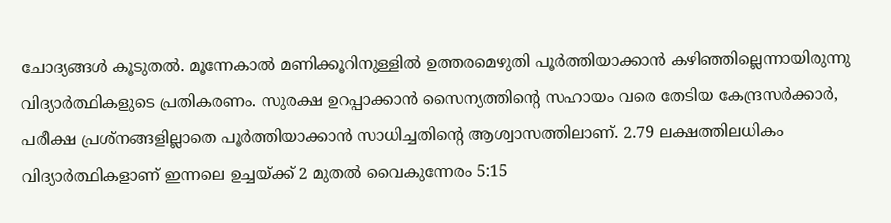ചോദ്യങ്ങൾ കൂടുതൽ. മൂന്നേകാൽ മണിക്കൂറിനുള്ളിൽ ഉത്തരമെഴുതി പൂർത്തിയാക്കാൻ കഴിഞ്ഞില്ലെന്നായിരുന്നു വിദ്യാർത്ഥികളുടെ പ്രതികരണം. സുരക്ഷ ഉറപ്പാക്കാൻ സൈന്യത്തിന്റെ സഹായം വരെ തേടിയ കേന്ദ്രസർക്കാർ, പരീക്ഷ പ്രശ്നങ്ങളില്ലാതെ പൂർത്തിയാക്കാൻ സാധിച്ചതിന്റെ ആശ്വാസത്തിലാണ്. 2.79 ലക്ഷത്തിലധികം വിദ്യാർത്ഥികളാണ് ഇന്നലെ ഉച്ചയ്ക്ക് 2 മുതൽ വൈകുന്നേരം 5:15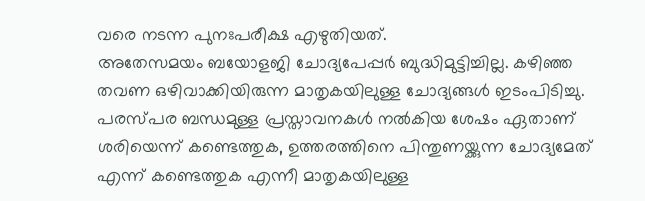വരെ നടന്ന പുനഃപരീക്ഷ എഴുതിയത്.
അതേസമയം ബയോളജി ചോദ്യപേപ്പർ ബുദ്ധിമുട്ടിച്ചില്ല. കഴിഞ്ഞ തവണ ഒഴിവാക്കിയിരുന്ന മാതൃകയിലുള്ള ചോദ്യങ്ങൾ ഇടംപിടിച്ചു. പരസ്പര ബന്ധമുള്ള പ്രസ്താവനകൾ നൽകിയ ശേഷം ഏതാണ് ശരിയെന്ന് കണ്ടെത്തുക, ഉത്തരത്തിനെ പിന്തുണയ്ക്കുന്ന ചോദ്യമേത് എന്ന് കണ്ടെത്തുക എന്നീ മാതൃകയിലുള്ള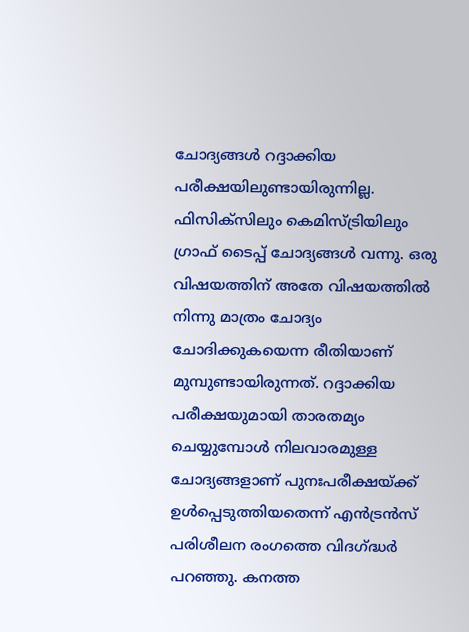ചോദ്യങ്ങൾ റദ്ദാക്കിയ പരീക്ഷയിലുണ്ടായിരുന്നില്ല. ഫിസിക്സിലും കെമിസ്ട്രിയിലും ഗ്രാഫ് ടൈപ്പ് ചോദ്യങ്ങൾ വന്നു. ഒരു വിഷയത്തിന് അതേ വിഷയത്തിൽ നിന്നു മാത്രം ചോദ്യം ചോദിക്കുകയെന്ന രീതിയാണ് മുമ്പുണ്ടായിരുന്നത്. റദ്ദാക്കിയ പരീക്ഷയുമായി താരതമ്യം ചെയ്യുമ്പോൾ നിലവാരമുള്ള ചോദ്യങ്ങളാണ് പുനഃപരീക്ഷയ്ക്ക് ഉൾപ്പെടുത്തിയതെന്ന് എൻട്രൻസ് പരിശീലന രംഗത്തെ വിദഗ്ദ്ധർ പറഞ്ഞു. കനത്ത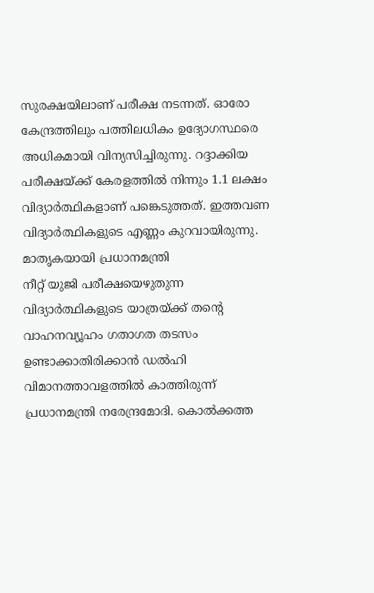സുരക്ഷയിലാണ് പരീക്ഷ നടന്നത്. ഓരോ കേന്ദ്രത്തിലും പത്തിലധികം ഉദ്യോഗസ്ഥരെ അധികമായി വിന്യസിച്ചിരുന്നു. റദ്ദാക്കിയ പരീക്ഷയ്ക്ക് കേരളത്തിൽ നിന്നും 1.1 ലക്ഷം വിദ്യാർത്ഥികളാണ് പങ്കെടുത്തത്. ഇത്തവണ വിദ്യാർത്ഥികളുടെ എണ്ണം കുറവായിരുന്നു.
മാതൃകയായി പ്രധാനമന്ത്രി
നീറ്റ് യുജി പരീക്ഷയെഴുതുന്ന വിദ്യാർത്ഥികളുടെ യാത്രയ്ക്ക് തന്റെ വാഹനവ്യൂഹം ഗതാഗത തടസം ഉണ്ടാക്കാതിരിക്കാൻ ഡൽഹി വിമാനത്താവളത്തിൽ കാത്തിരുന്ന് പ്രധാനമന്ത്രി നരേന്ദ്രമോദി. കൊൽക്കത്ത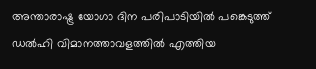അന്താരാഷ്ട്ര യോഗാ ദിന പരിപാടിയിൽ പങ്കെടുത്ത് ഡൽഹി വിമാനത്താവളത്തിൽ എത്തിയ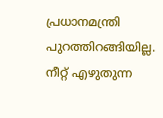പ്രധാനമന്ത്രി പുറത്തിറങ്ങിയില്ല. നീറ്റ് എഴുതുന്ന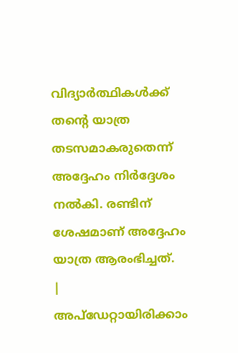വിദ്യാർത്ഥികൾക്ക് തന്റെ യാത്ര തടസമാകരുതെന്ന് അദ്ദേഹം നിർദ്ദേശം നൽകി. രണ്ടിന് ശേഷമാണ് അദ്ദേഹം യാത്ര ആരംഭിച്ചത്.
|
അപ്ഡേറ്റായിരിക്കാം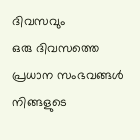ദിവസവും
ഒരു ദിവസത്തെ പ്രധാന സംഭവങ്ങൾ നിങ്ങളുടെ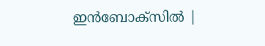ഇൻബോക്സിൽ |